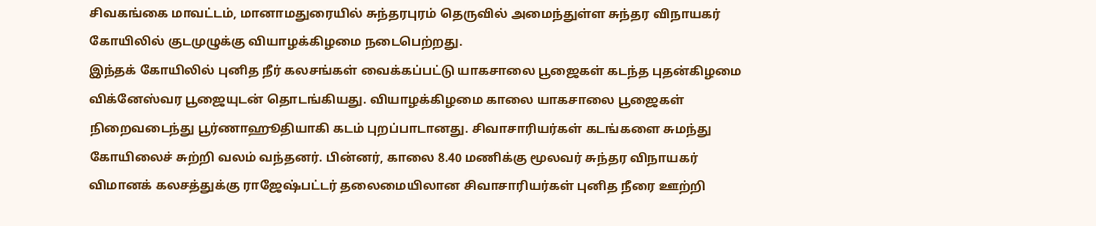சிவகங்கை மாவட்டம், மானாமதுரையில் சுந்தரபுரம் தெருவில் அமைந்துள்ள சுந்தர விநாயகர் கோயிலில் குடமுழுக்கு வியாழக்கிழமை நடைபெற்றது.
இந்தக் கோயிலில் புனித நீர் கலசங்கள் வைக்கப்பட்டு யாகசாலை பூஜைகள் கடந்த புதன்கிழமை விக்னேஸ்வர பூஜையுடன் தொடங்கியது. வியாழக்கிழமை காலை யாகசாலை பூஜைகள் நிறைவடைந்து பூர்ணாஹூதியாகி கடம் புறப்பாடானது. சிவாசாரியர்கள் கடங்களை சுமந்து கோயிலைச் சுற்றி வலம் வந்தனர். பின்னர், காலை 8.40 மணிக்கு மூலவர் சுந்தர விநாயகர் விமானக் கலசத்துக்கு ராஜேஷ்பட்டர் தலைமையிலான சிவாசாரியர்கள் புனித நீரை ஊற்றி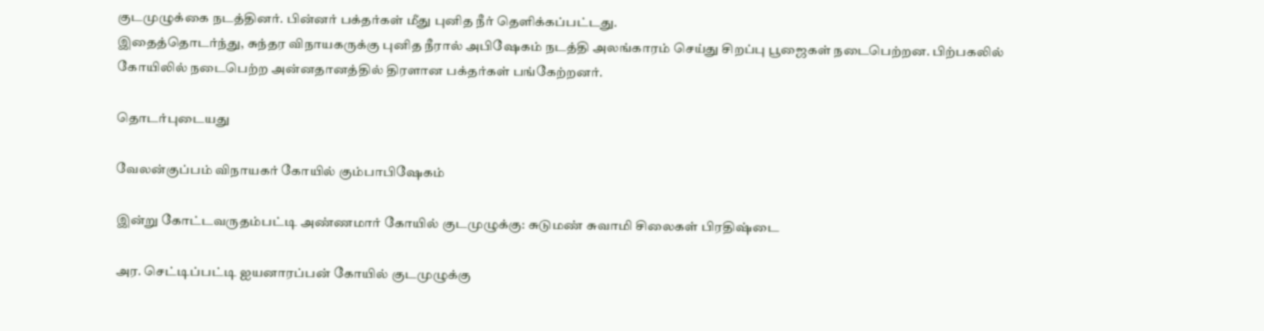குடமுழுக்கை நடத்தினர். பின்னர் பக்தர்கள் மீது புனித நீர் தெளிக்கப்பட்டது.
இதைத்தொடர்ந்து, சுந்தர விநாயகருக்கு புனித நீரால் அபிஷேகம் நடத்தி அலங்காரம் செய்து சிறப்பு பூஜைகள் நடைபெற்றன. பிற்பகலில் கோயிலில் நடைபெற்ற அன்னதானத்தில் திரளான பக்தர்கள் பங்கேற்றனர்.

தொடர்புடையது

வேலன்குப்பம் விநாயகர் கோயில் கும்பாபிஷேகம்

இன்று கோட்டவருதம்பட்டி அண்ணமார் கோயில் குடமுழுக்கு: சுடுமண் சுவாமி சிலைகள் பிரதிஷ்டை

அர. செட்டிப்பட்டி ஐயனாரப்பன் கோயில் குடமுழுக்கு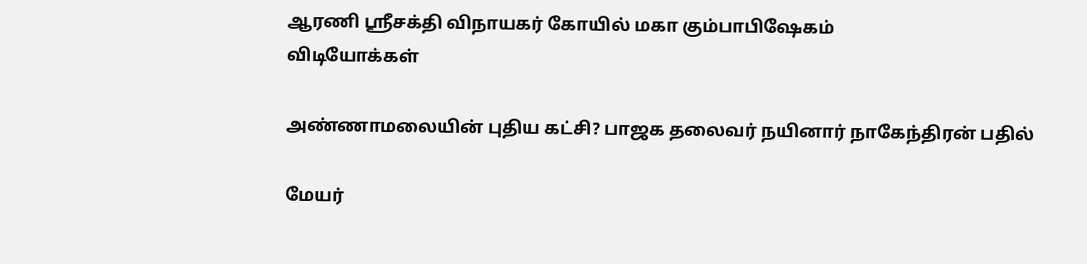ஆரணி ஸ்ரீசக்தி விநாயகர் கோயில் மகா கும்பாபிஷேகம்
விடியோக்கள்

அண்ணாமலையின் புதிய கட்சி? பாஜக தலைவர் நயினார் நாகேந்திரன் பதில்

மேயர்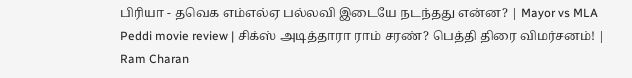பிரியா - தவெக எம்எல்ஏ பல்லவி இடையே நடந்தது என்ன? | Mayor vs MLA
Peddi movie review | சிக்ஸ் அடித்தாரா ராம் சரண்? பெத்தி திரை விமர்சனம்! | Ram Charan